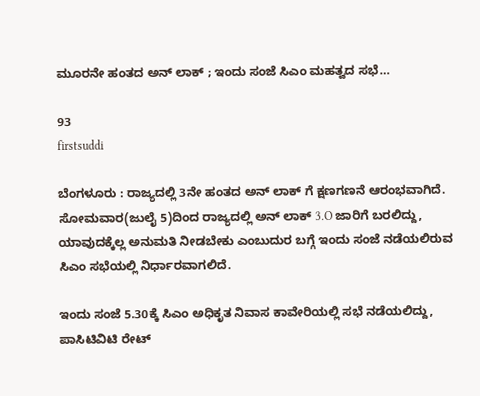ಮೂರನೇ ಹಂತದ ಅನ್ ಲಾಕ್ ; ಇಂದು ಸಂಜೆ ಸಿಎಂ ಮಹತ್ವದ ಸಭೆ…

93
firstsuddi

ಬೆಂಗಳೂರು : ರಾಜ್ಯದಲ್ಲಿ 3ನೇ ಹಂತದ ಅನ್ ಲಾಕ್ ಗೆ ಕ್ಷಣಗಣನೆ ಆರಂಭವಾಗಿದೆ. ಸೋಮವಾರ(ಜುಲೈ 5)ದಿಂದ ರಾಜ್ಯದಲ್ಲಿ ಅನ್ ಲಾಕ್ 3.O ಜಾರಿಗೆ ಬರಲಿದ್ದು, ಯಾವುದಕ್ಕೆಲ್ಲ ಅನುಮತಿ ನೀಡಬೇಕು ಎಂಬುದುರ ಬಗ್ಗೆ ಇಂದು ಸಂಜೆ ನಡೆಯಲಿರುವ ಸಿಎಂ ಸಭೆಯಲ್ಲಿ ನಿರ್ಧಾರವಾಗಲಿದೆ.

ಇಂದು ಸಂಜೆ 5.30ಕ್ಕೆ ಸಿಎಂ ಅಧಿಕೃತ ನಿವಾಸ ಕಾವೇರಿಯಲ್ಲಿ ಸಭೆ ನಡೆಯಲಿದ್ದು, ಪಾಸಿಟಿವಿಟಿ ರೇಟ್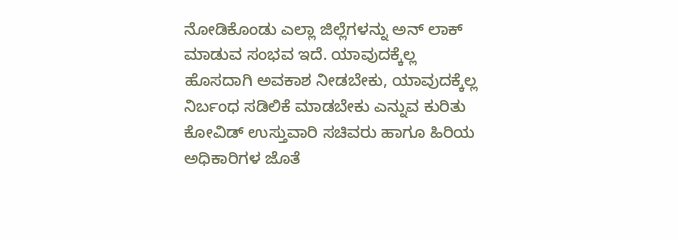ನೋಡಿಕೊಂಡು ಎಲ್ಲಾ ಜಿಲ್ಲೆಗಳನ್ನು ಅನ್ ಲಾಕ್ ಮಾಡುವ ಸಂಭವ ಇದೆ. ಯಾವುದಕ್ಕೆಲ್ಲ ಹೊಸದಾಗಿ ಅವಕಾಶ ನೀಡಬೇಕು, ಯಾವುದಕ್ಕೆಲ್ಲ ನಿರ್ಬಂಧ ಸಡಿಲಿಕೆ ಮಾಡಬೇಕು ಎನ್ನುವ ಕುರಿತು ಕೋವಿಡ್ ಉಸ್ತುವಾರಿ ಸಚಿವರು ಹಾಗೂ ಹಿರಿಯ ಅಧಿಕಾರಿಗಳ ಜೊತೆ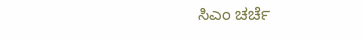ಸಿಎಂ ಚರ್ಚೆ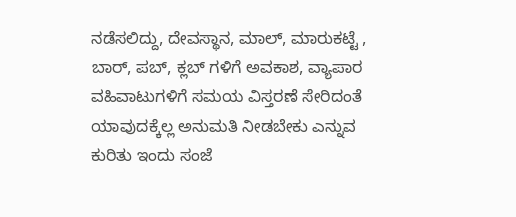ನಡೆಸಲಿದ್ದು, ದೇವಸ್ಥಾನ, ಮಾಲ್, ಮಾರುಕಟ್ಟೆ , ಬಾರ್, ಪಬ್, ಕ್ಲಬ್ ಗಳಿಗೆ ಅವಕಾಶ, ವ್ಯಾಪಾರ ವಹಿವಾಟುಗಳಿಗೆ ಸಮಯ ವಿಸ್ತರಣೆ ಸೇರಿದಂತೆ ಯಾವುದಕ್ಕೆಲ್ಲ ಅನುಮತಿ ನೀಡಬೇಕು ಎನ್ನುವ ಕುರಿತು ಇಂದು ಸಂಜೆ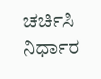ಚರ್ಚಿಸಿ ನಿರ್ಧಾರ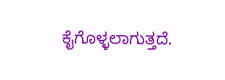ಕೈಗೊಳ್ಳಲಾಗುತ್ತದೆ.